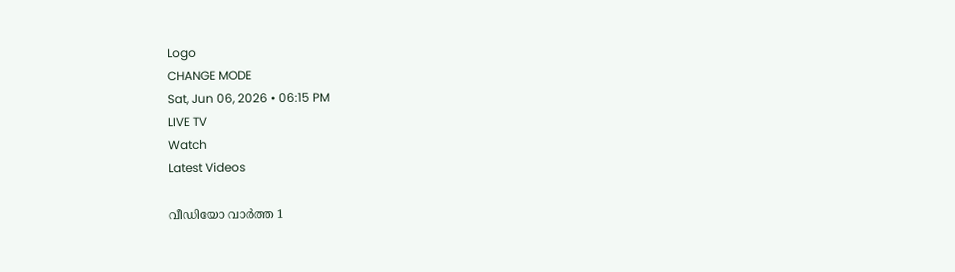Logo
CHANGE MODE
Sat, Jun 06, 2026 • 06:15 PM
LIVE TV
Watch
Latest Videos

വീഡിയോ വാർത്ത 1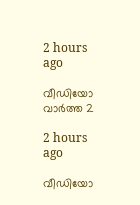2 hours ago

വീഡിയോ വാർത്ത 2

2 hours ago

വീഡിയോ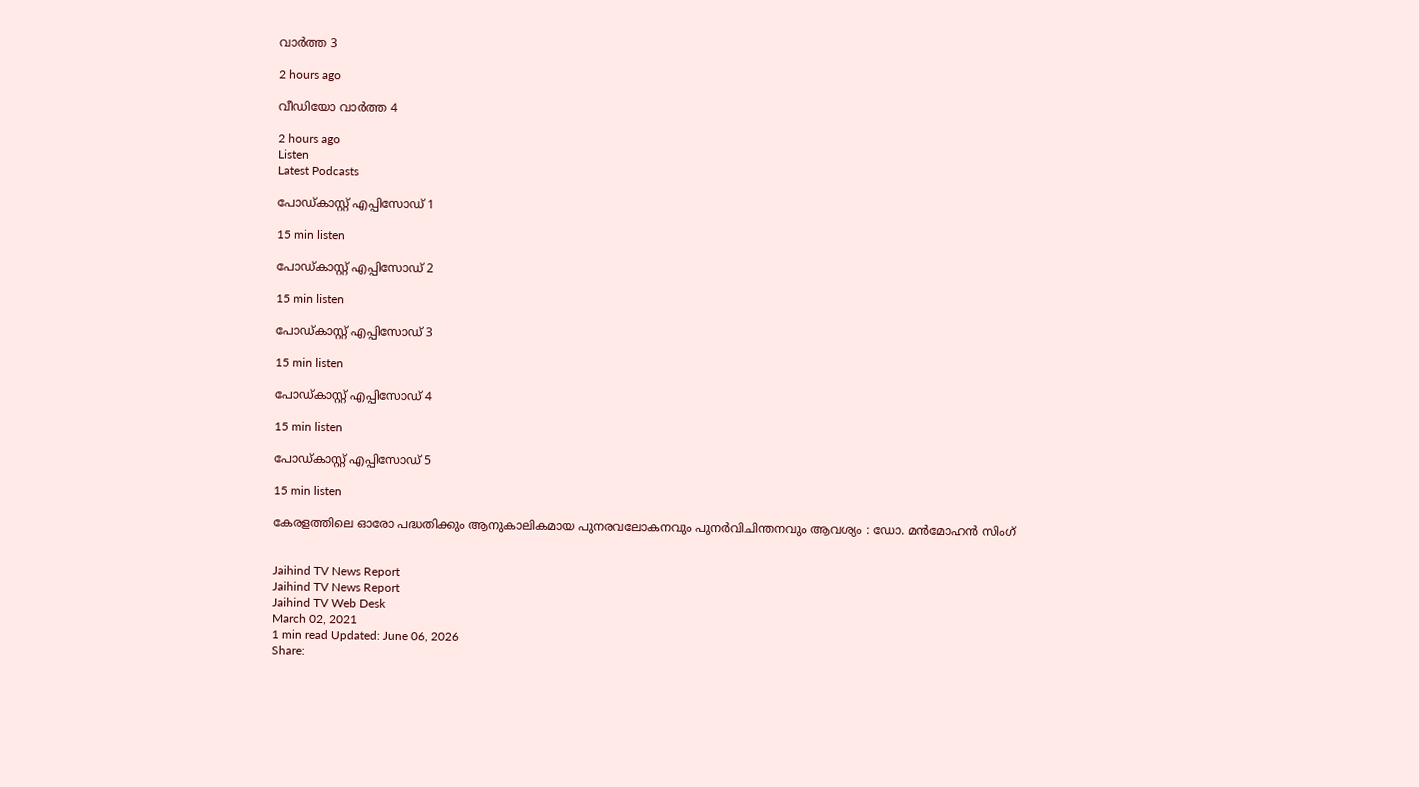വാർത്ത 3

2 hours ago

വീഡിയോ വാർത്ത 4

2 hours ago
Listen
Latest Podcasts

പോഡ്കാസ്റ്റ് എപ്പിസോഡ് 1

15 min listen

പോഡ്കാസ്റ്റ് എപ്പിസോഡ് 2

15 min listen

പോഡ്കാസ്റ്റ് എപ്പിസോഡ് 3

15 min listen

പോഡ്കാസ്റ്റ് എപ്പിസോഡ് 4

15 min listen

പോഡ്കാസ്റ്റ് എപ്പിസോഡ് 5

15 min listen

കേരളത്തിലെ ഓരോ പദ്ധതിക്കും ആനുകാലികമായ പുനരവലോകനവും പുനര്‍വിചിന്തനവും ആവശ്യം : ഡോ. മന്‍മോഹന്‍ സിംഗ്


Jaihind TV News Report
Jaihind TV News Report
Jaihind TV Web Desk
March 02, 2021
1 min read Updated: June 06, 2026
Share: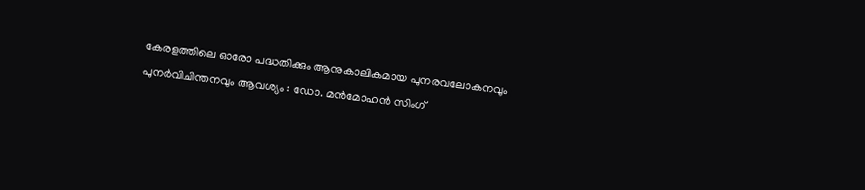കേരളത്തിലെ ഓരോ പദ്ധതിക്കും ആനുകാലികമായ പുനരവലോകനവും പുനര്‍വിചിന്തനവും ആവശ്യം : ഡോ. മന്‍മോഹന്‍ സിംഗ്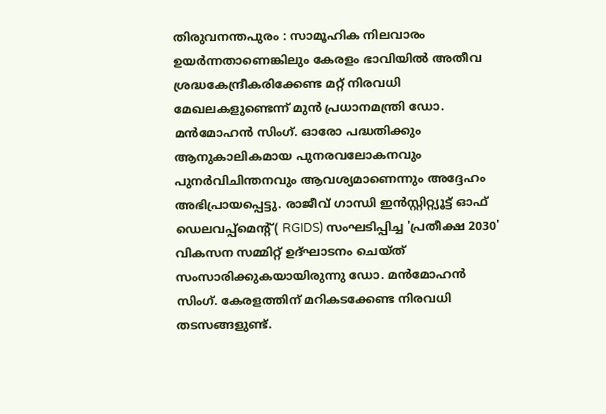തിരുവനന്തപുരം : സാമൂഹിക നിലവാരം ഉയര്‍ന്നതാണെങ്കിലും കേരളം ഭാവിയില്‍ അതീവ ശ്രദ്ധകേന്ദ്രീകരിക്കേണ്ട മറ്റ് നിരവധി മേഖലകളുണ്ടെന്ന് മുന്‍ പ്രധാനമന്ത്രി ഡോ. മന്‍മോഹന്‍ സിംഗ്. ഓരോ പദ്ധതിക്കും ആനുകാലികമായ പുനരവലോകനവും പുനര്‍വിചിന്തനവും ആവശ്യമാണെന്നും അദ്ദേഹം അഭിപ്രായപ്പെട്ടു. രാജീവ് ഗാന്ധി ഇന്‍സ്റ്റിറ്റ്യൂട്ട് ഓഫ് ഡെലവപ്പ്‌മെന്റ്( RGIDS) സംഘടിപ്പിച്ച 'പ്രതീക്ഷ 2030' വികസന സമ്മിറ്റ് ഉദ്ഘാടനം ചെയ്ത് സംസാരിക്കുകയായിരുന്നു ഡോ. മന്‍മോഹന്‍ സിംഗ്. കേരളത്തിന് മറികടക്കേണ്ട നിരവധി തടസങ്ങളുണ്ട്.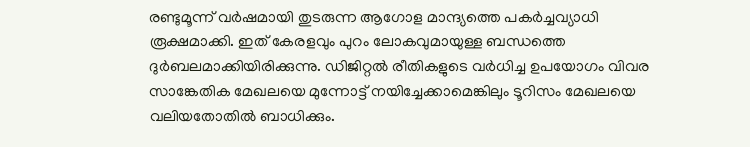രണ്ടുമൂന്ന് വര്‍ഷമായി തുടരുന്ന ആഗോള മാന്ദ്യത്തെ പകര്‍ച്ചവ്യാധി രൂക്ഷമാക്കി. ഇത് കേരളവും പുറം ലോകവുമായുള്ള ബന്ധത്തെ ദുര്‍ബലമാക്കിയിരിക്കുന്നു. ഡിജിറ്റല്‍ രീതികളുടെ വര്‍ധിച്ച ഉപയോഗം വിവര സാങ്കേതിക മേഖലയെ മുന്നോട്ട് നയിച്ചേക്കാമെങ്കിലും ടൂറിസം മേഖലയെ വലിയതോതില്‍ ബാധിക്കും.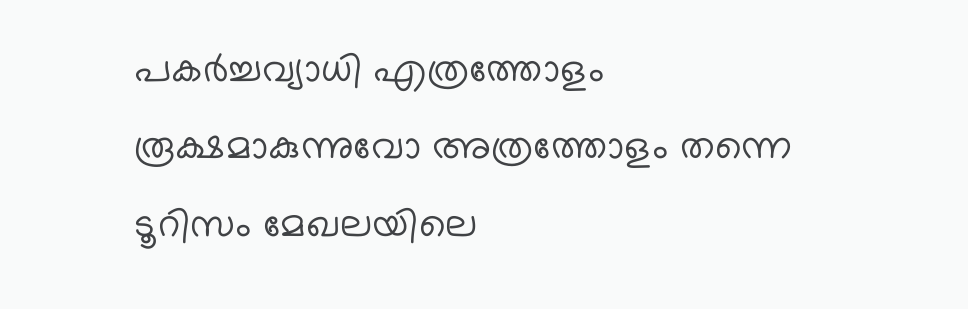പകര്‍ച്ചവ്യാധി എത്രത്തോളം രൂക്ഷമാകുന്നുവോ അത്രത്തോളം തന്നെ ടൂറിസം മേഖലയിലെ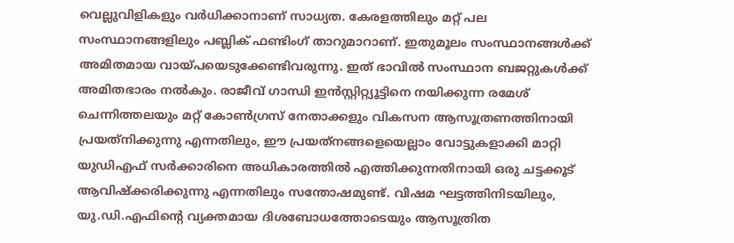വെല്ലുവിളികളും വര്‍ധിക്കാനാണ് സാധ്യത. കേരളത്തിലും മറ്റ് പല സംസ്ഥാനങ്ങളിലും പബ്ലിക് ഫണ്ടിംഗ് താറുമാറാണ്. ഇതുമൂലം സംസ്ഥാനങ്ങള്‍ക്ക് അമിതമായ വായ്പയെടുക്കേണ്ടിവരുന്നു. ഇത് ഭാവില്‍ സംസ്ഥാന ബജറ്റുകള്‍ക്ക് അമിതഭാരം നല്‍കും. രാജീവ് ഗാന്ധി ഇന്‍സ്റ്റിറ്റ്യൂട്ടിനെ നയിക്കുന്ന രമേശ് ചെന്നിത്തലയും മറ്റ് കോണ്‍ഗ്രസ് നേതാക്കളും വികസന ആസൂത്രണത്തിനായി പ്രയത്‌നിക്കുന്നു എന്നതിലും, ഈ പ്രയത്‌നങ്ങളെയെല്ലാം വോട്ടുകളാക്കി മാറ്റി യുഡിഎഫ് സര്‍ക്കാരിനെ അധികാരത്തില്‍ എത്തിക്കുന്നതിനായി ഒരു ചട്ടക്കൂട് ആവിഷ്‌ക്കരിക്കുന്നു എന്നതിലും സന്തോഷമുണ്ട്. വിഷമ ഘട്ടത്തിനിടയിലും, യു.ഡി.എഫിന്റെ വ്യക്തമായ ദിശബോധത്തോടെയും ആസൂത്രിത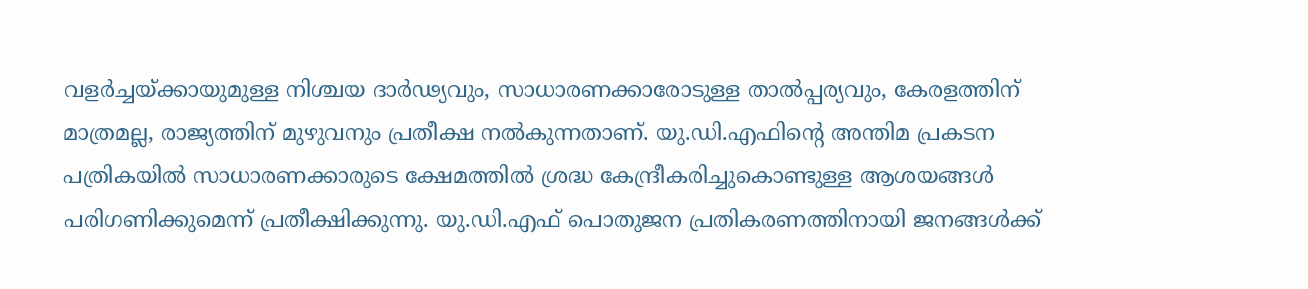വളര്‍ച്ചയ്ക്കായുമുള്ള നിശ്ചയ ദാര്‍ഢ്യവും, സാധാരണക്കാരോടുള്ള താല്‍പ്പര്യവും, കേരളത്തിന് മാത്രമല്ല, രാജ്യത്തിന് മുഴുവനും പ്രതീക്ഷ നല്‍കുന്നതാണ്. യു.ഡി.എഫിന്‍റെ അന്തിമ പ്രകടന പത്രികയില്‍ സാധാരണക്കാരുടെ ക്ഷേമത്തില്‍ ശ്രദ്ധ കേന്ദ്രീകരിച്ചുകൊണ്ടുള്ള ആശയങ്ങള്‍ പരിഗണിക്കുമെന്ന് പ്രതീക്ഷിക്കുന്നു. യു.ഡി.എഫ് പൊതുജന പ്രതികരണത്തിനായി ജനങ്ങള്‍ക്ക്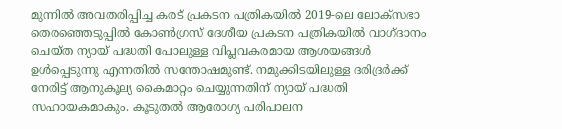മുന്നില്‍ അവതരിപ്പിച്ച കരട് പ്രകടന പത്രികയില്‍ 2019-ലെ ലോക്‌സഭാ തെരഞ്ഞെടുപ്പില്‍ കോണ്‍ഗ്രസ് ദേശീയ പ്രകടന പത്രികയില്‍ വാഗ്ദാനം ചെയ്ത ന്യായ് പദ്ധതി പോലുള്ള വിപ്ലവകരമായ ആശയങ്ങള്‍ ഉള്‍പ്പെടുന്നു എന്നതില്‍ സന്തോഷമുണ്ട്. നമുക്കിടയിലുള്ള ദരിദ്രര്‍ക്ക് നേരിട്ട് ആനുകൂല്യ കൈമാറ്റം ചെയ്യുന്നതിന് ന്യായ് പദ്ധതി സഹായകമാകും. കൂടുതല്‍ ആരോഗ്യ പരിപാലന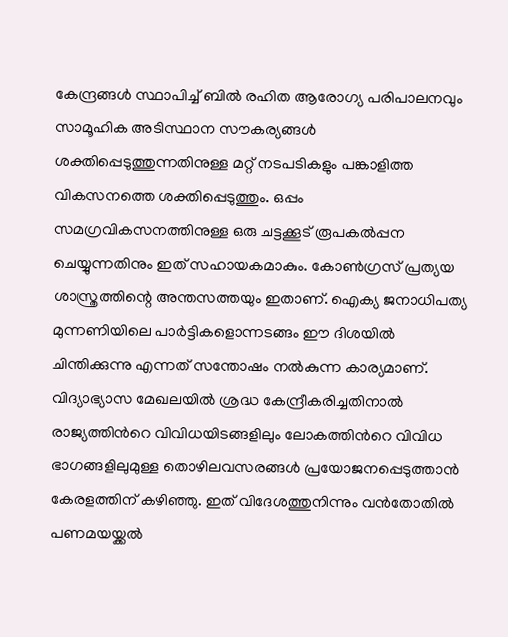കേന്ദ്രങ്ങള്‍ സ്ഥാപിച്ച് ബില്‍ രഹിത ആരോഗ്യ പരിപാലനവും സാമൂഹിക അടിസ്ഥാന സൗകര്യങ്ങള്‍ ശക്തിപ്പെടുത്തുന്നതിനുള്ള മറ്റ് നടപടികളും പങ്കാളിത്ത വികസനത്തെ ശക്തിപ്പെടുത്തും. ഒപ്പം സമഗ്രവികസനത്തിനുള്ള ഒരു ചട്ടക്കൂട് രൂപകല്‍പ്പന ചെയ്യുന്നതിനും ഇത് സഹായകമാകും. കോണ്‍ഗ്രസ് പ്രത്യയ ശാസ്ത്രത്തിന്റെ അന്തസത്തയും ഇതാണ്. ഐക്യ ജനാധിപത്യ മുന്നണിയിലെ പാര്‍ട്ടികളൊന്നടങ്ങം ഈ ദിശയില്‍ ചിന്തിക്കുന്നു എന്നത് സന്തോഷം നല്‍കുന്ന കാര്യമാണ്. വിദ്യാഭ്യാസ മേഖലയില്‍ ശ്രദ്ധ കേന്ദ്രീകരിച്ചതിനാല്‍ രാജ്യത്തിന്‍റെ വിവിധയിടങ്ങളിലും ലോകത്തിന്‍റെ വിവിധ ഭാഗങ്ങളിലുമുള്ള തൊഴിലവസരങ്ങള്‍ പ്രയോജനപ്പെടുത്താന്‍ കേരളത്തിന് കഴിഞ്ഞു. ഇത് വിദേശത്തുനിന്നും വന്‍തോതില്‍ പണമയയ്ക്കല്‍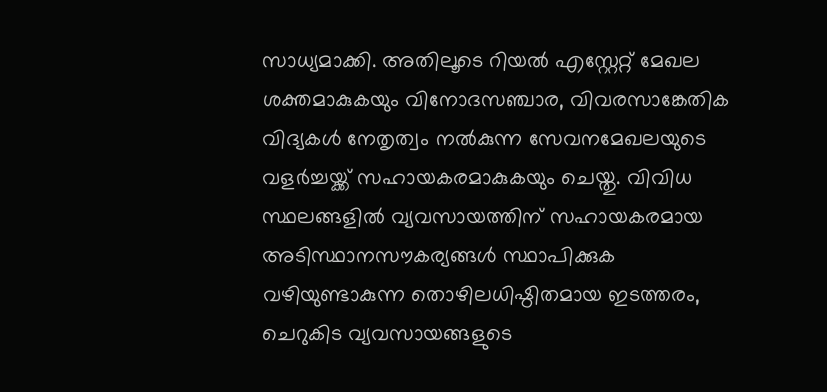സാധ്യമാക്കി. അതിലൂടെ റിയല്‍ എസ്റ്റേറ്റ് മേഖല ശക്തമാകുകയും വിനോദസഞ്ചാര, വിവരസാങ്കേതിക വിദ്യകള്‍ നേതൃത്വം നല്‍കുന്ന സേവനമേഖലയുടെ വളര്‍ച്ചയ്ക്ക് സഹായകരമാകുകയും ചെയ്തു. വിവിധ സ്ഥലങ്ങളില്‍ വ്യവസായത്തിന് സഹായകരമായ അടിസ്ഥാനസൗകര്യങ്ങള്‍ സ്ഥാപിക്കുക വഴിയുണ്ടാകുന്ന തൊഴിലധിഷ്ഠിതമായ ഇടത്തരം, ചെറുകിട വ്യവസായങ്ങളുടെ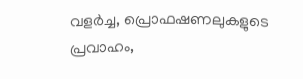വളര്‍ച്ച, പ്രൊഫഷണലുകളുടെ പ്രവാഹം,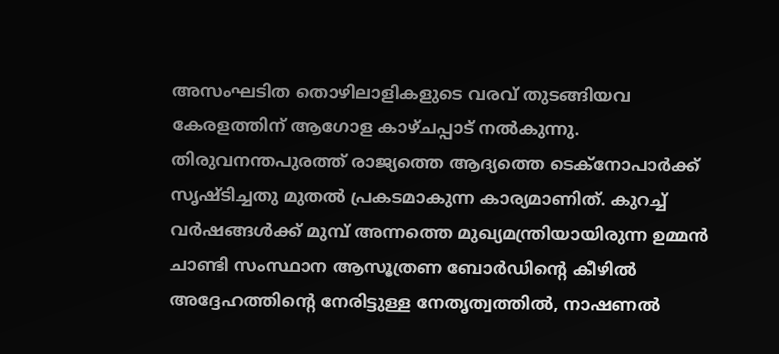അസംഘടിത തൊഴിലാളികളുടെ വരവ് തുടങ്ങിയവ കേരളത്തിന് ആഗോള കാഴ്ചപ്പാട് നല്‍കുന്നു. തിരുവനന്തപുരത്ത് രാജ്യത്തെ ആദ്യത്തെ ടെക്‌നോപാര്‍ക്ക് സൃഷ്ടിച്ചതു മുതല്‍ പ്രകടമാകുന്ന കാര്യമാണിത്. കുറച്ച് വര്‍ഷങ്ങള്‍ക്ക് മുമ്പ് അന്നത്തെ മുഖ്യമന്ത്രിയായിരുന്ന ഉമ്മന്‍ ചാണ്ടി സംസ്ഥാന ആസൂത്രണ ബോര്‍ഡിന്‍റെ കീഴില്‍ അദ്ദേഹത്തിന്‍റെ നേരിട്ടുള്ള നേതൃത്വത്തില്‍, നാഷണല്‍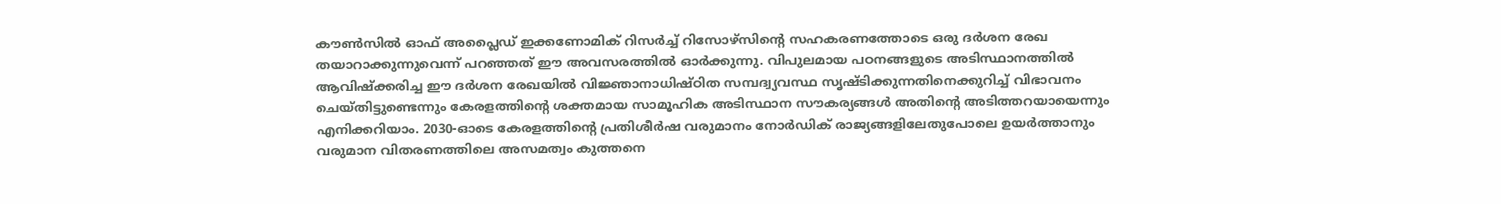കൗണ്‍സില്‍ ഓഫ് അപ്ലൈഡ് ഇക്കണോമിക് റിസര്‍ച്ച് റിസോഴ്‌സിന്‍റെ സഹകരണത്തോടെ ഒരു ദര്‍ശന രേഖ തയാറാക്കുന്നുവെന്ന് പറഞ്ഞത് ഈ അവസരത്തില്‍ ഓര്‍ക്കുന്നു. വിപുലമായ പഠനങ്ങളുടെ അടിസ്ഥാനത്തില്‍ ആവിഷ്‌ക്കരിച്ച ഈ ദര്‍ശന രേഖയില്‍ വിജ്ഞാനാധിഷ്ഠിത സമ്പദ്വ്യവസ്ഥ സൃഷ്ടിക്കുന്നതിനെക്കുറിച്ച് വിഭാവനം ചെയ്തിട്ടുണ്ടെന്നും കേരളത്തിന്‍റെ ശക്തമായ സാമൂഹിക അടിസ്ഥാന സൗകര്യങ്ങള്‍ അതിന്‍റെ അടിത്തറയായെന്നും എനിക്കറിയാം. 2030-ഓടെ കേരളത്തിന്‍റെ പ്രതിശീര്‍ഷ വരുമാനം നോര്‍ഡിക് രാജ്യങ്ങളിലേതുപോലെ ഉയര്‍ത്താനും വരുമാന വിതരണത്തിലെ അസമത്വം കുത്തനെ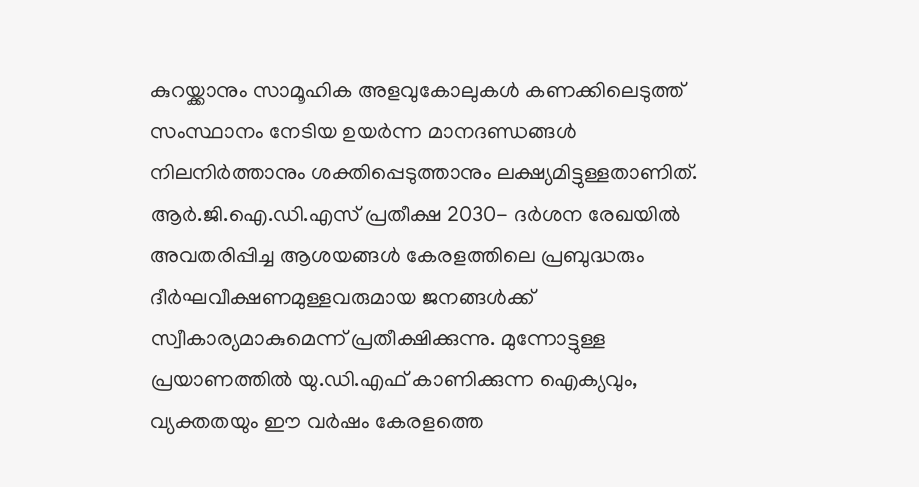കുറയ്ക്കാനും സാമൂഹിക അളവുകോലുകള്‍ കണക്കിലെടുത്ത് സംസ്ഥാനം നേടിയ ഉയര്‍ന്ന മാനദണ്ഡങ്ങള്‍ നിലനിര്‍ത്താനും ശക്തിപ്പെടുത്താനും ലക്ഷ്യമിട്ടുള്ളതാണിത്. ആര്‍.ജി.ഐ.ഡി.എസ് പ്രതീക്ഷ 2030- ദര്‍ശന രേഖയില്‍ അവതരിപ്പിച്ച ആശയങ്ങള്‍ കേരളത്തിലെ പ്രബുദ്ധരും ദീര്‍ഘവീക്ഷണമുള്ളവരുമായ ജനങ്ങള്‍ക്ക് സ്വീകാര്യമാകുമെന്ന് പ്രതീക്ഷിക്കുന്നു. മുന്നോട്ടുള്ള പ്രയാണത്തില്‍ യു.ഡി.എഫ് കാണിക്കുന്ന ഐക്യവും, വ്യക്തതയും ഈ വര്‍ഷം കേരളത്തെ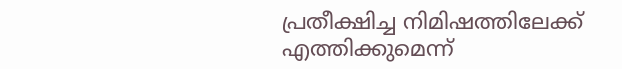പ്രതീക്ഷിച്ച നിമിഷത്തിലേക്ക് എത്തിക്കുമെന്ന്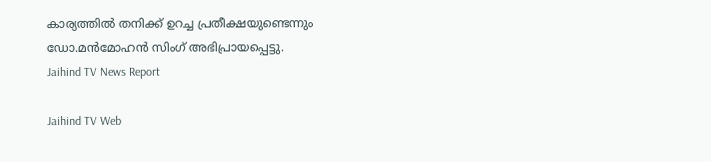കാര്യത്തില്‍ തനിക്ക് ഉറച്ച പ്രതീക്ഷയുണ്ടെന്നും ഡോ.മന്‍മോഹന്‍ സിംഗ് അഭിപ്രായപ്പെട്ടു.
Jaihind TV News Report

Jaihind TV Web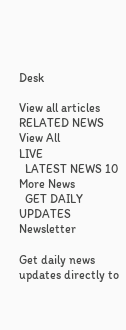Desk

View all articles
RELATED NEWS
View All
LIVE
  LATEST NEWS 10
More News
  GET DAILY UPDATES
Newsletter

Get daily news updates directly to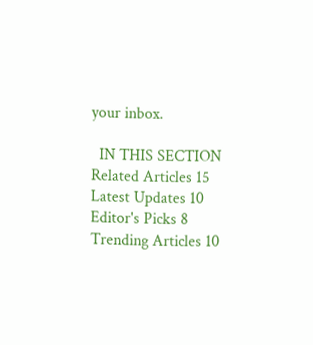your inbox.

  IN THIS SECTION
Related Articles 15
Latest Updates 10
Editor's Picks 8
Trending Articles 10